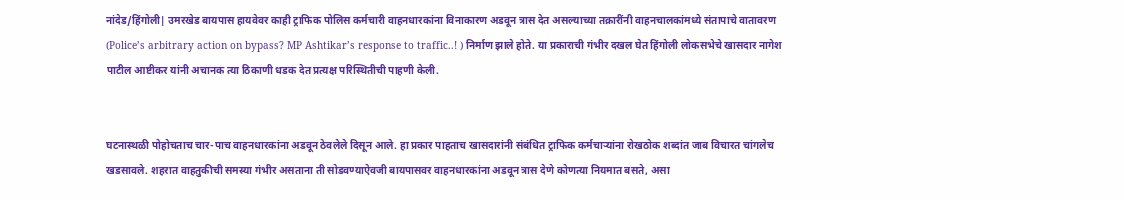नांदेड/हिंगोली| उमरखेड बायपास हायवेवर काही ट्राफिक पोलिस कर्मचारी वाहनधारकांना विनाकारण अडवून त्रास देत असल्याच्या तक्रारींनी वाहनचालकांमध्ये संतापाचे वातावरण (Police’s arbitrary action on bypass? MP Ashtikar’s response to traffic..! ) निर्माण झाले होते. या प्रकाराची गंभीर दखल घेत हिंगोली लोकसभेचे खासदार नागेश पाटील आष्टीकर यांनी अचानक त्या ठिकाणी धडक देत प्रत्यक्ष परिस्थितीची पाहणी केली.


घटनास्थळी पोहोचताच चार-पाच वाहनधारकांना अडवून ठेवलेले दिसून आले. हा प्रकार पाहताच खासदारांनी संबंधित ट्राफिक कर्मचाऱ्यांना रोखठोक शब्दांत जाब विचारत चांगलेच खडसावले. शहरात वाहतुकीची समस्या गंभीर असताना ती सोडवण्याऐवजी बायपासवर वाहनधारकांना अडवून त्रास देणे कोणत्या नियमात बसते, असा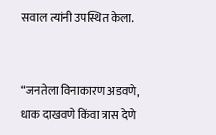सवाल त्यांनी उपस्थित केला.


“जनतेला विनाकारण अडवणे, धाक दाखवणे किंवा त्रास देणे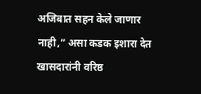अजिबात सहन केले जाणार नाही,” असा कडक इशारा देत खासदारांनी वरिष्ठ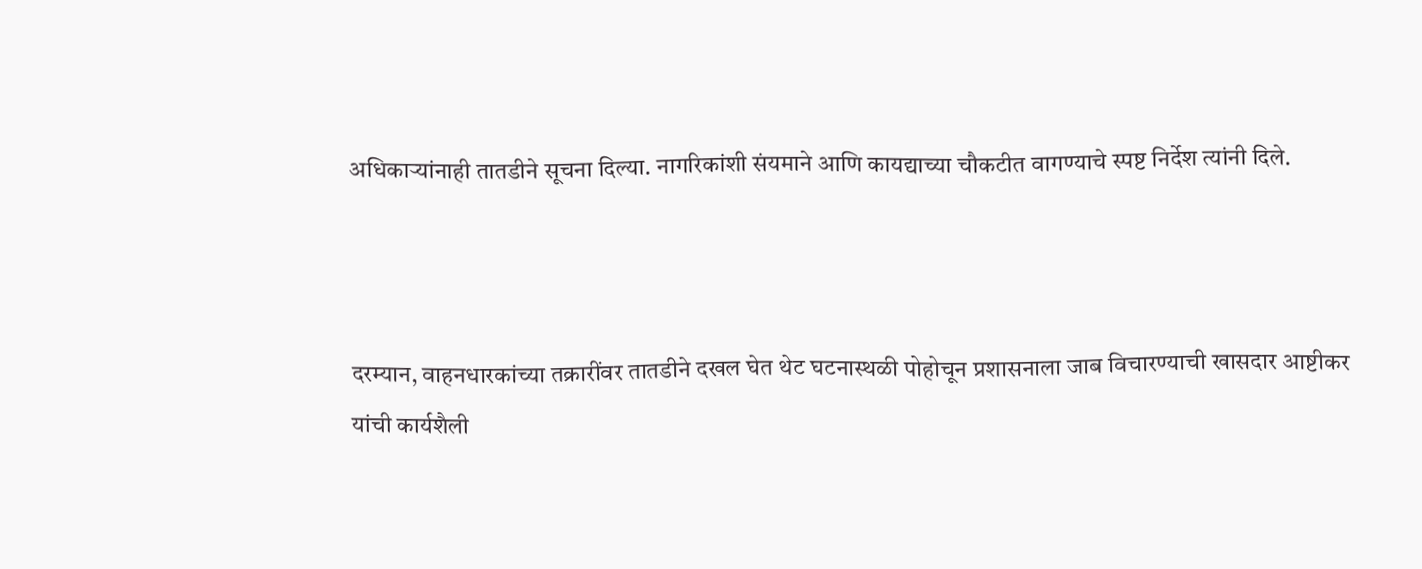अधिकाऱ्यांनाही तातडीने सूचना दिल्या. नागरिकांशी संयमाने आणि कायद्याच्या चौकटीत वागण्याचे स्पष्ट निर्देश त्यांनी दिले.



दरम्यान, वाहनधारकांच्या तक्रारींवर तातडीने दखल घेत थेट घटनास्थळी पोहोचून प्रशासनाला जाब विचारण्याची खासदार आष्टीकर यांची कार्यशैली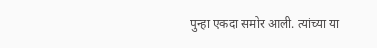पुन्हा एकदा समोर आली. त्यांच्या या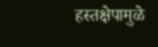हस्तक्षेपामुळे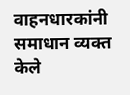वाहनधारकांनी समाधान व्यक्त केले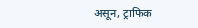असून, ट्राफिक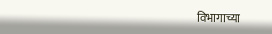विभागाच्या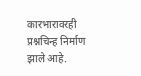कारभारावरही प्रश्नचिन्ह निर्माण झाले आहे.